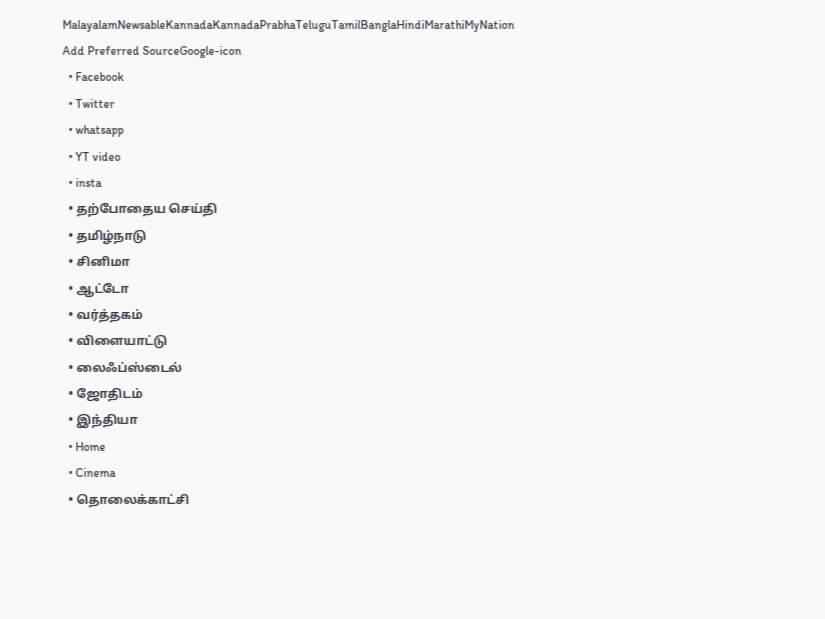MalayalamNewsableKannadaKannadaPrabhaTeluguTamilBanglaHindiMarathiMyNation
Add Preferred SourceGoogle-icon
  • Facebook
  • Twitter
  • whatsapp
  • YT video
  • insta
  • தற்போதைய செய்தி
  • தமிழ்நாடு
  • சினிமா
  • ஆட்டோ
  • வர்த்தகம்
  • விளையாட்டு
  • லைஃப்ஸ்டைல்
  • ஜோதிடம்
  • இந்தியா
  • Home
  • Cinema
  • தொலைக்காட்சி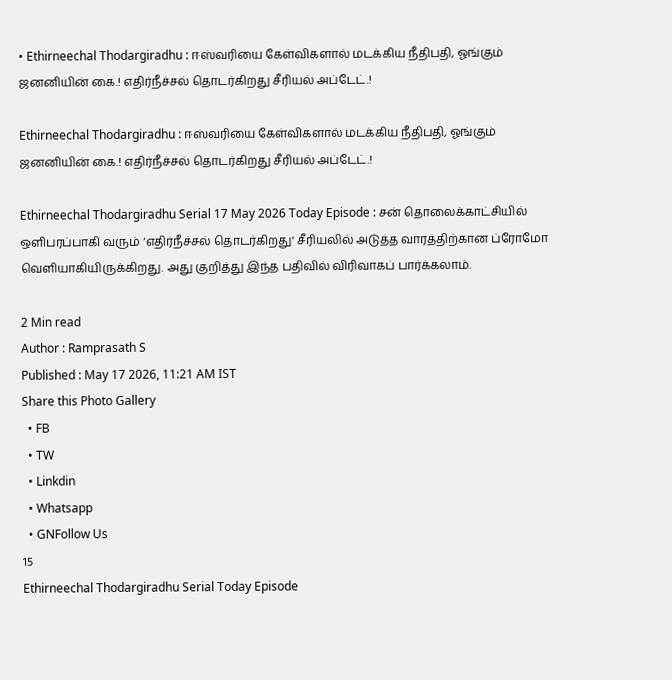• Ethirneechal Thodargiradhu : ஈஸ்வரியை கேள்விகளால் மடக்கிய நீதிபதி, ஓங்கும் ஜனனியின் கை.! எதிர்நீச்சல் தொடர்கிறது சீரியல் அப்டேட்.!

Ethirneechal Thodargiradhu : ஈஸ்வரியை கேள்விகளால் மடக்கிய நீதிபதி, ஓங்கும் ஜனனியின் கை.! எதிர்நீச்சல் தொடர்கிறது சீரியல் அப்டேட்.!

Ethirneechal Thodargiradhu Serial 17 May 2026 Today Episode : சன் தொலைக்காட்சியில் ஒளிபரப்பாகி வரும் ‘எதிர்நீச்சல் தொடர்கிறது' சீரியலில் அடுத்த வாரத்திற்கான ப்ரோமோ வெளியாகியிருக்கிறது. அது குறித்து இந்த பதிவில் விரிவாகப் பார்க்கலாம்.

2 Min read
Author : Ramprasath S
Published : May 17 2026, 11:21 AM IST
Share this Photo Gallery
  • FB
  • TW
  • Linkdin
  • Whatsapp
  • GNFollow Us
15
Ethirneechal Thodargiradhu Serial Today Episode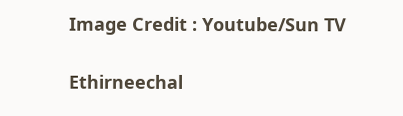Image Credit : Youtube/Sun TV

Ethirneechal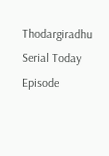Thodargiradhu Serial Today Episode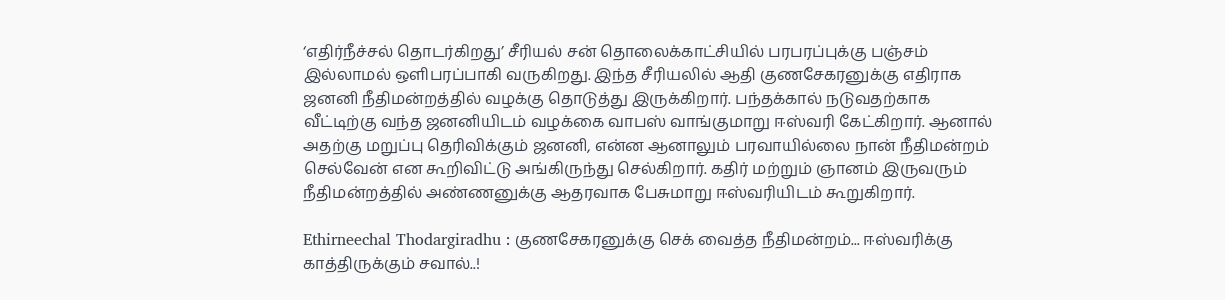‘எதிர்நீச்சல் தொடர்கிறது’ சீரியல் சன் தொலைக்காட்சியில் பரபரப்புக்கு பஞ்சம் இல்லாமல் ஒளிபரப்பாகி வருகிறது. இந்த சீரியலில் ஆதி குணசேகரனுக்கு எதிராக ஜனனி நீதிமன்றத்தில் வழக்கு தொடுத்து இருக்கிறார். பந்தக்கால் நடுவதற்காக வீட்டிற்கு வந்த ஜனனியிடம் வழக்கை வாபஸ் வாங்குமாறு ஈஸ்வரி கேட்கிறார். ஆனால் அதற்கு மறுப்பு தெரிவிக்கும் ஜனனி, என்ன ஆனாலும் பரவாயில்லை நான் நீதிமன்றம் செல்வேன் என கூறிவிட்டு அங்கிருந்து செல்கிறார். கதிர் மற்றும் ஞானம் இருவரும் நீதிமன்றத்தில் அண்ணனுக்கு ஆதரவாக பேசுமாறு ஈஸ்வரியிடம் கூறுகிறார்.

Ethirneechal Thodargiradhu : குணசேகரனுக்கு செக் வைத்த நீதிமன்றம்... ஈஸ்வரிக்கு காத்திருக்கும் சவால்..!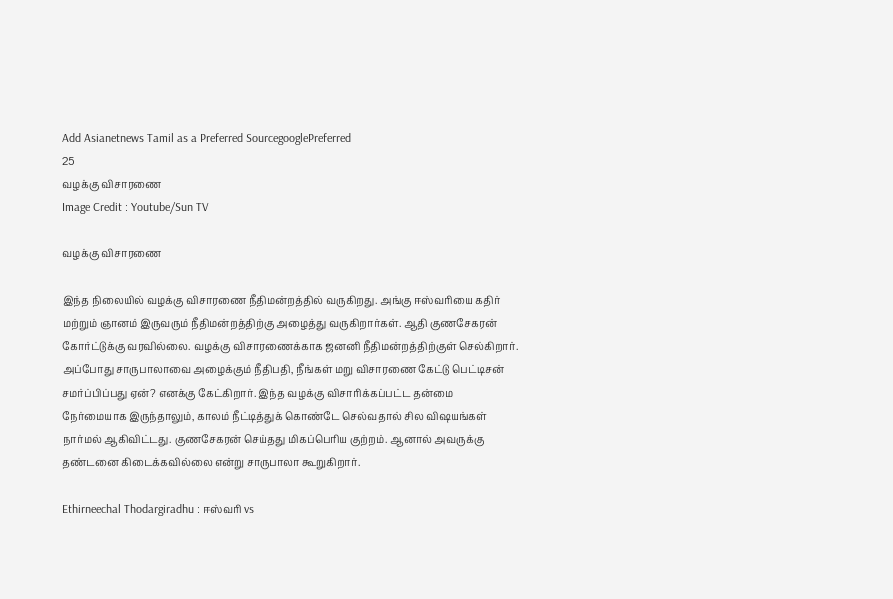Add Asianetnews Tamil as a Preferred SourcegooglePreferred
25
வழக்கு விசாரணை
Image Credit : Youtube/Sun TV

வழக்கு விசாரணை

இந்த நிலையில் வழக்கு விசாரணை நீதிமன்றத்தில் வருகிறது. அங்கு ஈஸ்வரியை கதிர் மற்றும் ஞானம் இருவரும் நீதிமன்றத்திற்கு அழைத்து வருகிறார்கள். ஆதி குணசேகரன் கோர்ட்டுக்கு வரவில்லை. வழக்கு விசாரணைக்காக ஜனனி நீதிமன்றத்திற்குள் செல்கிறார். அப்போது சாருபாலாவை அழைக்கும் நீதிபதி, நீங்கள் மறு விசாரணை கேட்டு பெட்டிசன் சமர்ப்பிப்பது ஏன்? எனக்கு கேட்கிறார். இந்த வழக்கு விசாரிக்கப்பட்ட தன்மை நேர்மையாக இருந்தாலும், காலம் நீட்டித்துக் கொண்டே செல்வதால் சில விஷயங்கள் நார்மல் ஆகிவிட்டது. குணசேகரன் செய்தது மிகப்பெரிய குற்றம். ஆனால் அவருக்கு தண்டனை கிடைக்கவில்லை என்று சாருபாலா கூறுகிறார்.

Ethirneechal Thodargiradhu : ஈஸ்வரி vs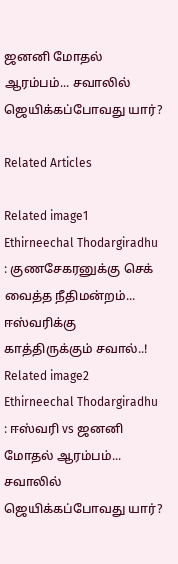ஜனனி மோதல் ஆரம்பம்... சவாலில் ஜெயிக்கப்போவது யார்?

Related Articles

Related image1
Ethirneechal Thodargiradhu : குணசேகரனுக்கு செக் வைத்த நீதிமன்றம்... ஈஸ்வரிக்கு காத்திருக்கும் சவால்..!
Related image2
Ethirneechal Thodargiradhu : ஈஸ்வரி vs ஜனனி மோதல் ஆரம்பம்... சவாலில் ஜெயிக்கப்போவது யார்?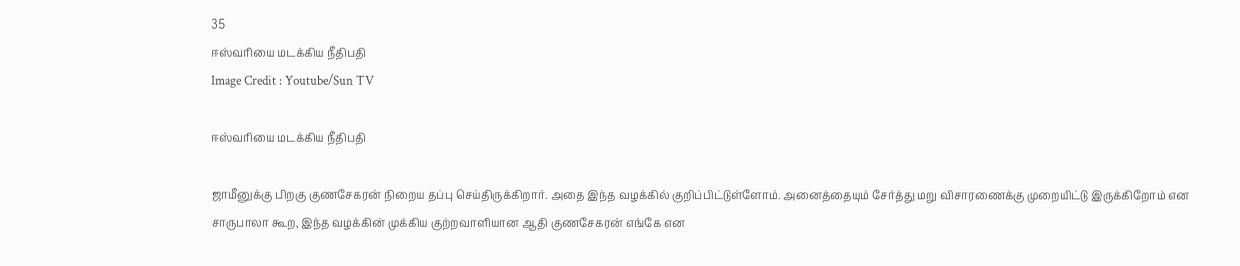35
ஈஸ்வரியை மடக்கிய நீதிபதி
Image Credit : Youtube/Sun TV

ஈஸ்வரியை மடக்கிய நீதிபதி

ஜாமீனுக்கு பிறகு குணசேகரன் நிறைய தப்பு செய்திருக்கிறார். அதை இந்த வழக்கில் குறிப்பிட்டுள்ளோம். அனைத்தையும் சேர்த்து மறு விசாரணைக்கு முறையிட்டு இருக்கிறோம் என சாருபாலா கூற, இந்த வழக்கின் முக்கிய குற்றவாளியான ஆதி குணசேகரன் எங்கே என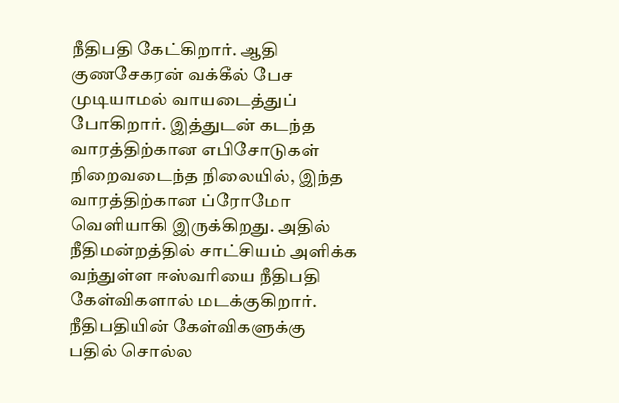நீதிபதி கேட்கிறார். ஆதி குணசேகரன் வக்கீல் பேச முடியாமல் வாயடைத்துப் போகிறார். இத்துடன் கடந்த வாரத்திற்கான எபிசோடுகள் நிறைவடைந்த நிலையில், இந்த வாரத்திற்கான ப்ரோமோ வெளியாகி இருக்கிறது. அதில் நீதிமன்றத்தில் சாட்சியம் அளிக்க வந்துள்ள ஈஸ்வரியை நீதிபதி கேள்விகளால் மடக்குகிறார். நீதிபதியின் கேள்விகளுக்கு பதில் சொல்ல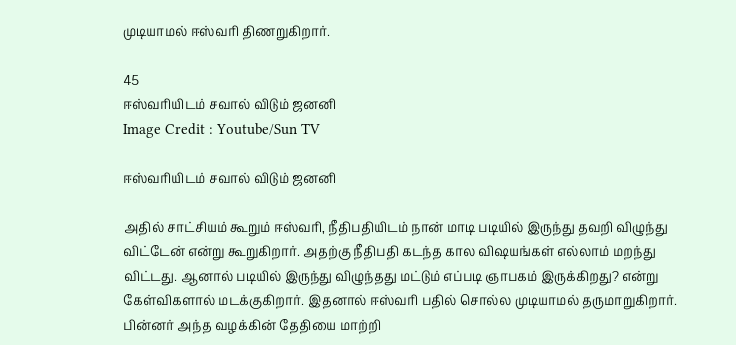முடியாமல் ஈஸ்வரி திணறுகிறார்.

45
ஈஸ்வரியிடம் சவால் விடும் ஜனனி
Image Credit : Youtube/Sun TV

ஈஸ்வரியிடம் சவால் விடும் ஜனனி

அதில் சாட்சியம் கூறும் ஈஸ்வரி, நீதிபதியிடம் நான் மாடி படியில் இருந்து தவறி விழுந்து விட்டேன் என்று கூறுகிறார். அதற்கு நீதிபதி கடந்த கால விஷயங்கள் எல்லாம் மறந்து விட்டது. ஆனால் படியில் இருந்து விழுந்தது மட்டும் எப்படி ஞாபகம் இருக்கிறது? என்று கேள்விகளால் மடக்குகிறார். இதனால் ஈஸ்வரி பதில் சொல்ல முடியாமல் தருமாறுகிறார். பின்னர் அந்த வழக்கின் தேதியை மாற்றி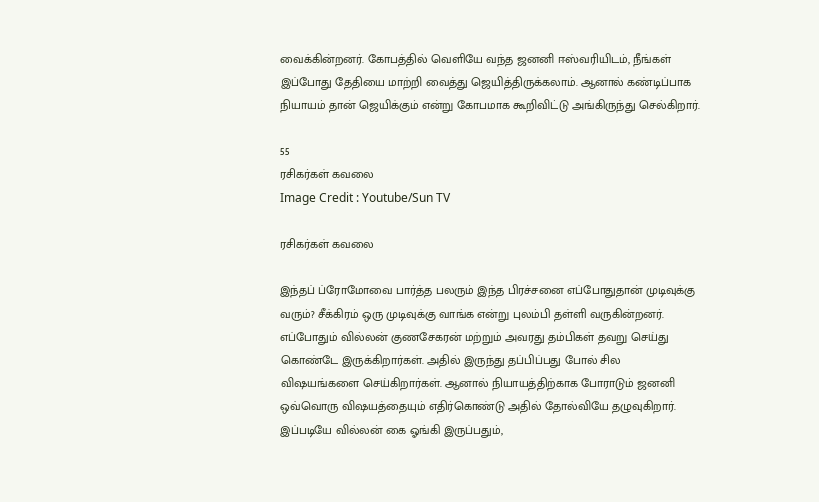வைக்கின்றனர். கோபத்தில் வெளியே வந்த ஜனனி ஈஸ்வரியிடம், நீங்கள் இப்போது தேதியை மாற்றி வைத்து ஜெயித்திருக்கலாம். ஆனால் கண்டிப்பாக நியாயம் தான் ஜெயிக்கும் என்று கோபமாக கூறிவிட்டு அங்கிருந்து செல்கிறார்.

55
ரசிகர்கள் கவலை
Image Credit : Youtube/Sun TV

ரசிகர்கள் கவலை

இந்தப் ப்ரோமோவை பார்த்த பலரும் இந்த பிரச்சனை எப்போதுதான் முடிவுக்கு வரும்? சீக்கிரம் ஒரு முடிவுக்கு வாங்க என்று புலம்பி தள்ளி வருகின்றனர். எப்போதும் வில்லன் குணசேகரன் மற்றும் அவரது தம்பிகள் தவறு செய்து கொண்டே இருக்கிறார்கள். அதில் இருந்து தப்பிப்பது போல் சில விஷயங்களை செய்கிறார்கள். ஆனால் நியாயத்திற்காக போராடும் ஜனனி ஒவ்வொரு விஷயத்தையும் எதிர்கொண்டு அதில் தோல்வியே தழுவுகிறார். இப்படியே வில்லன் கை ஓங்கி இருப்பதும்,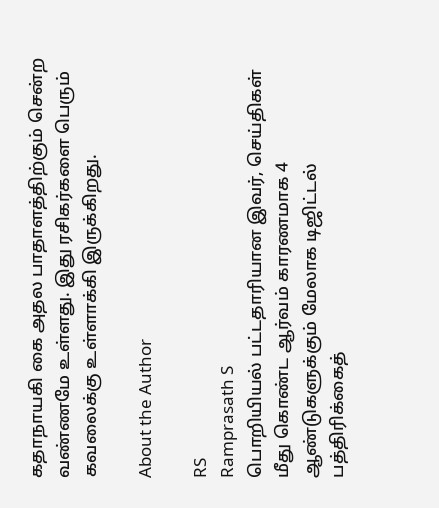கதாநாயகி கை அதல பாதாளத்திற்கும் சென்ற வண்ணமே உள்ளது. இது ரசிகர்களை பெரும் கவலைக்கு உள்ளாக்கி இருக்கிறது.

About the Author

RS
Ramprasath S
பொறியியல் பட்டதாரியான இவர், செய்திகள் மீது கொண்ட ஆர்வம் காரணமாக 4 ஆண்டுகளுக்கும் மேலாக டிஜிட்டல் பத்திரிக்கைத்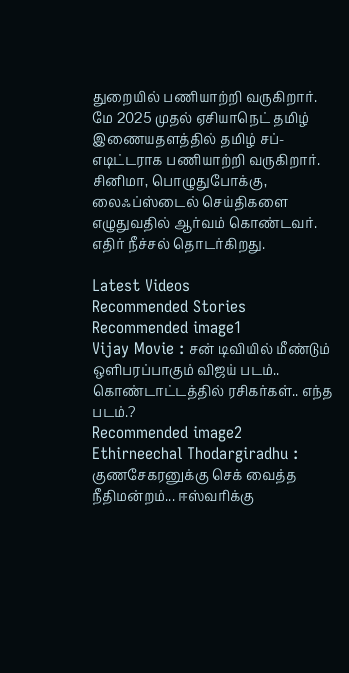துறையில் பணியாற்றி வருகிறார். மே 2025 முதல் ஏசியாநெட் தமிழ் இணையதளத்தில் தமிழ் சப்-எடிட்டராக பணியாற்றி வருகிறார். சினிமா, பொழுதுபோக்கு, லைஃப்ஸ்டைல் செய்திகளை எழுதுவதில் ஆர்வம் கொண்டவர்.
எதிர் நீச்சல் தொடர்கிறது.

Latest Videos
Recommended Stories
Recommended image1
Vijay Movie : சன் டிவியில் மீண்டும் ஒளிபரப்பாகும் விஜய் படம்.. கொண்டாட்டத்தில் ரசிகர்கள்.. எந்த படம்.?
Recommended image2
Ethirneechal Thodargiradhu : குணசேகரனுக்கு செக் வைத்த நீதிமன்றம்... ஈஸ்வரிக்கு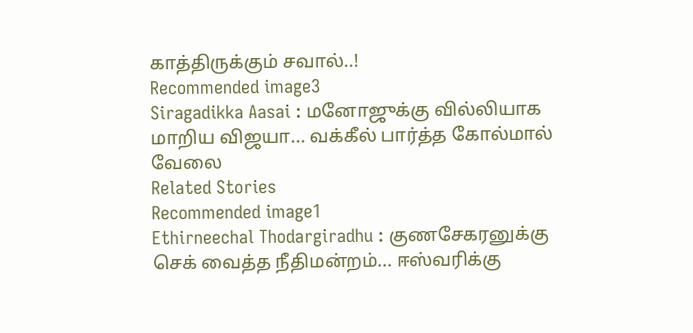காத்திருக்கும் சவால்..!
Recommended image3
Siragadikka Aasai : மனோஜுக்கு வில்லியாக மாறிய விஜயா... வக்கீல் பார்த்த கோல்மால் வேலை
Related Stories
Recommended image1
Ethirneechal Thodargiradhu : குணசேகரனுக்கு செக் வைத்த நீதிமன்றம்... ஈஸ்வரிக்கு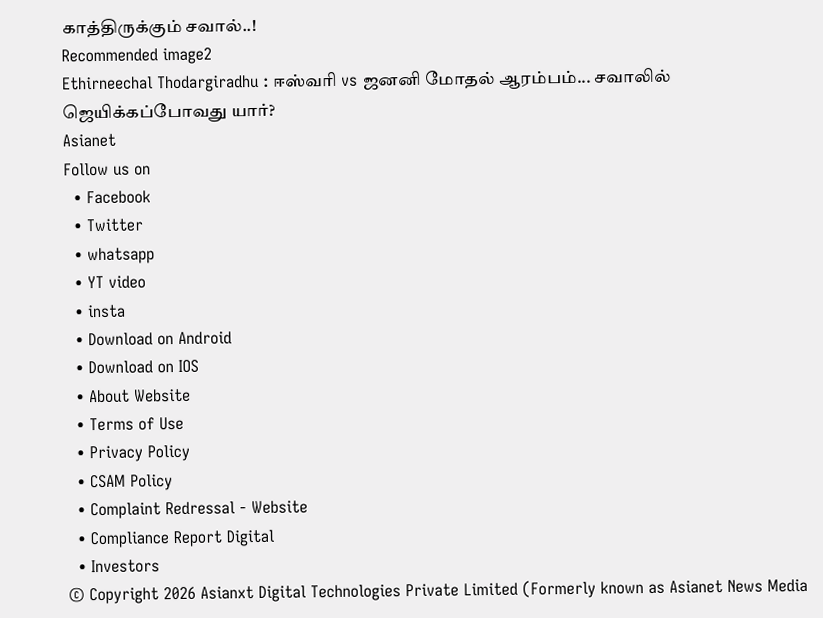காத்திருக்கும் சவால்..!
Recommended image2
Ethirneechal Thodargiradhu : ஈஸ்வரி vs ஜனனி மோதல் ஆரம்பம்... சவாலில் ஜெயிக்கப்போவது யார்?
Asianet
Follow us on
  • Facebook
  • Twitter
  • whatsapp
  • YT video
  • insta
  • Download on Android
  • Download on IOS
  • About Website
  • Terms of Use
  • Privacy Policy
  • CSAM Policy
  • Complaint Redressal - Website
  • Compliance Report Digital
  • Investors
© Copyright 2026 Asianxt Digital Technologies Private Limited (Formerly known as Asianet News Media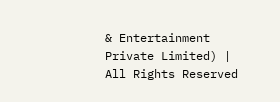& Entertainment Private Limited) | All Rights Reserved